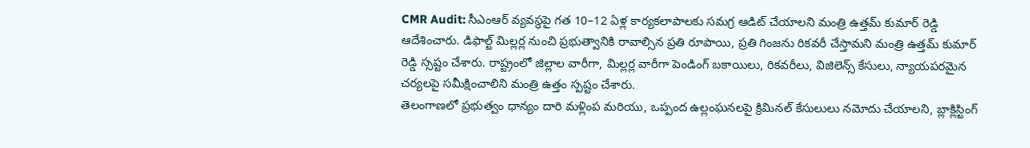CMR Audit: సీఎంఆర్ వ్యవస్థపై గత 10–12 ఏళ్ల కార్యకలాపాలకు సమగ్ర ఆడిట్ చేయాలని మంత్రి ఉత్తమ్ కుమార్ రెడ్డి ఆదేశించారు. డిఫాల్ట్ మిల్లర్ల నుంచి ప్రభుత్వానికి రావాల్సిన ప్రతి రూపాయి, ప్రతి గింజను రికవరీ చేస్తామని మంత్రి ఉత్తమ్ కుమార్ రెడ్డి స్సష్టం చేశారు. రాష్ట్రంలో జిల్లాల వారీగా, మిల్లర్ల వారీగా పెండింగ్ బకాయిలు, రికవరీలు, విజిలెన్స్ కేసులు, న్యాయపరమైన చర్యలపై సమీక్షించాలిని మంత్రి ఉత్తం స్పష్టం చేశారు.
తెలంగాణలో ప్రభుత్వం ధాన్యం దారి మళ్లింప మరియు, ఒప్పంద ఉల్లంఘనలపై క్రిమినల్ కేసులులు నమోదు చేయాలని, బ్లాక్లిస్టింగ్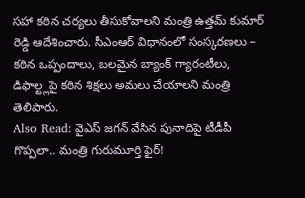సహా కఠిన చర్యలు తీసుకోవాలని మంత్రి ఉత్తమ్ కుమార్ రెడ్డి ఆదేశించారు. సీఎంఆర్ విధానంలో సంస్కరణలు – కఠిన ఒప్పందాలు, బలమైన బ్యాంక్ గ్యారంటీలు, డిఫాల్ట్లపై కఠిన శిక్షలు అమలు చేయాలని మంత్రి తెలిపారు.
Also Read: వైఎస్ జగన్ వేసిన పునాదిపై టీడీపీ గొప్పలా.. మంత్రి గురుమూర్తి ఫైర్!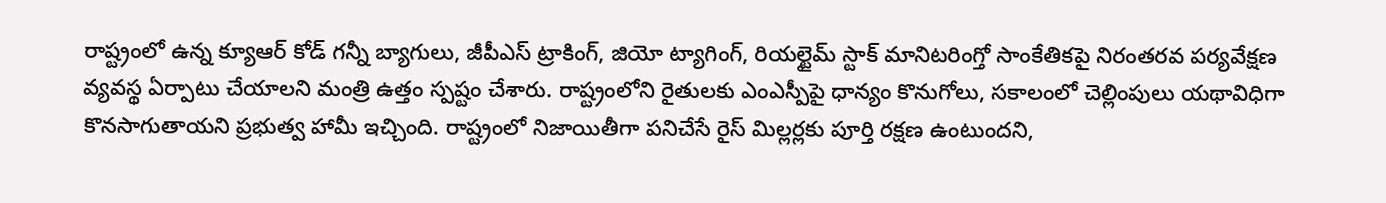రాష్ట్రంలో ఉన్న క్యూఆర్ కోడ్ గన్నీ బ్యాగులు, జీపీఎస్ ట్రాకింగ్, జియో ట్యాగింగ్, రియల్టైమ్ స్టాక్ మానిటరింగ్తో సాంకేతికపై నిరంతరవ పర్యవేక్షణ వ్యవస్థ ఏర్పాటు చేయాలని మంత్రి ఉత్తం స్పష్టం చేశారు. రాష్ట్రంలోని రైతులకు ఎంఎస్పీపై ధాన్యం కొనుగోలు, సకాలంలో చెల్లింపులు యథావిధిగా కొనసాగుతాయని ప్రభుత్వ హామీ ఇచ్చింది. రాష్ట్రంలో నిజాయితీగా పనిచేసే రైస్ మిల్లర్లకు పూర్తి రక్షణ ఉంటుందని,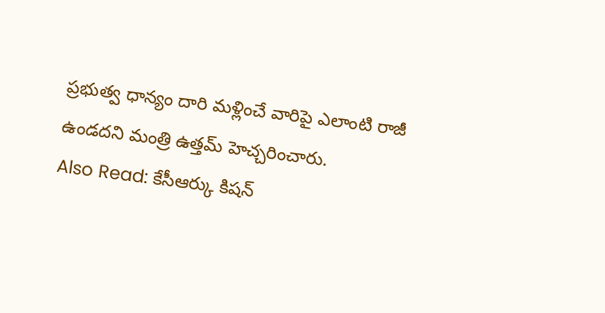ప్రభుత్వ ధాన్యం దారి మళ్లించే వారిపై ఎలాంటి రాజీ ఉండదని మంత్రి ఉత్తమ్ హెచ్చరించారు.
Also Read: కేసీఆర్కు కిషన్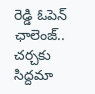రెడ్డి ఓపెన్ ఛాలెంజ్.. చర్చకు సిద్దమా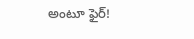అంటూ ఫైర్!